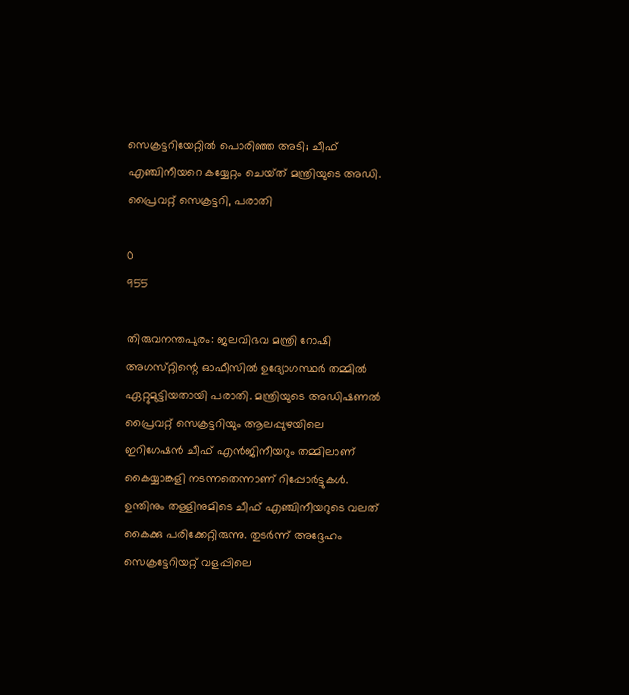സെക്രട്ടറിയേറ്റിൽ പൊരിഞ്ഞ അടി; ചീഫ് എഞ്ചിനീയറെ കയ്യേറ്റം ചെയ്‌ത്‌ മന്ത്രിയുടെ അഡി. പ്രൈവറ്റ് സെക്രട്ടറി, പരാതി

0
955

തിരുവനന്തപുരം: ജലവിഭവ മന്ത്രി റോഷി അഗസ്‌റ്റിന്റെ ഓഫീസില്‍ ഉദ്യോഗസ്ഥര്‍ തമ്മില്‍ ഏറ്റുമുട്ടിയതായി പരാതി. മന്ത്രിയുടെ അഡിഷണല്‍ പ്രൈവറ്റ് സെക്രട്ടറിയും ആലപ്പുഴയിലെ ഇറിഗേഷന്‍ ചീഫ് എന്‍ജിനീയറും തമ്മിലാണ് കൈയ്യാങ്കളി നടന്നതെന്നാണ് റിപ്പോർട്ടുകൾ. ഉന്തിനും തള്ളിനുമിടെ ചീഫ് എഞ്ചിനീയറുടെ വലത് കൈക്കു പരിക്കേറ്റിരുന്നു. തുടർന്ന് അദ്ദേഹം സെക്രട്ടേറിയറ്റ് വളപ്പിലെ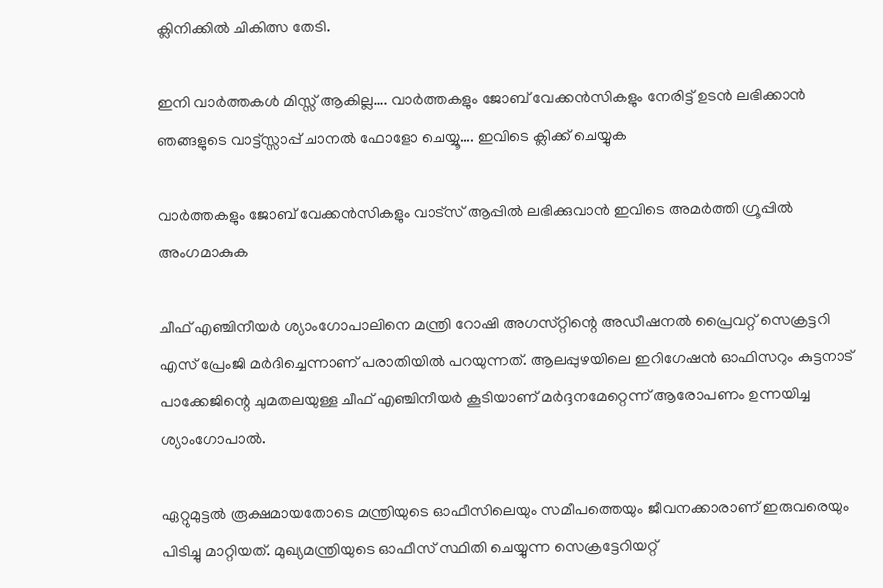ക്ലിനിക്കിൽ ചികിത്സ തേടി.

ഇനി വാർത്തകൾ മിസ്സ്‌ ആകില്ല…. വാർത്തകളും ജോബ് വേക്കൻസികളും നേരിട്ട് ഉടൻ ലഭിക്കാൻ ഞങ്ങളുടെ വാട്ട്സ്സാപ്പ് ചാനൽ ഫോളോ ചെയ്യൂ…. ഇവിടെ ക്ലിക്ക് ചെയ്യുക

വാർത്തകളും ജോബ് വേക്കൻസികളും വാട്സ് ആപ്പിൽ ലഭിക്കുവാൻ ഇവിടെ അമർത്തി ഗ്രൂപ്പിൽ അംഗമാകുക

ചീഫ് എഞ്ചിനീയര്‍ ശ്യാംഗോപാലിനെ മന്ത്രി റോഷി അഗസ്‌റ്റിന്റെ അഡീഷനല്‍ പ്രൈവറ്റ് സെക്രട്ടറി എസ് പ്രേംജി മര്‍ദിച്ചെന്നാണ് പരാതിയിൽ പറയുന്നത്. ആലപ്പുഴയിലെ ഇറിഗേഷന്‍ ഓഫിസറും കുട്ടനാട് പാക്കേജിന്റെ ചുമതലയുള്ള ചീഫ് എഞ്ചിനീയര്‍ കൂടിയാണ് മർദ്ദനമേറ്റെന്ന് ആരോപണം ഉന്നയിച്ച ശ്യാംഗോപാല്‍.

ഏറ്റുമുട്ടൽ രൂക്ഷമായതോടെ മന്ത്രിയുടെ ഓഫീസിലെയും സമീപത്തെയും ജീവനക്കാരാണ് ഇരുവരെയും പിടിച്ചു മാറ്റിയത്. മുഖ്യമന്ത്രിയുടെ ഓഫീസ് സ്ഥിതി ചെയ്യുന്ന സെക്രട്ടേറിയറ്റ്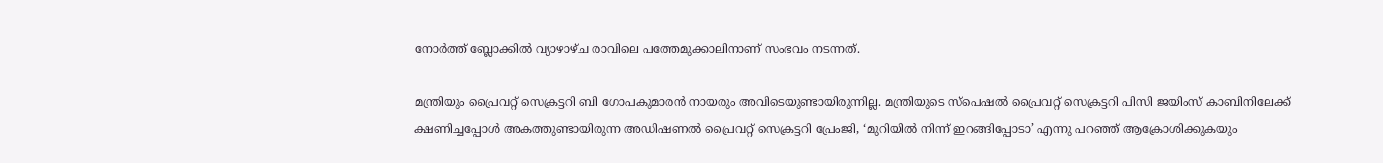നോർത്ത് ബ്ലോക്കിൽ വ്യാഴാഴ്‌ച രാവിലെ പത്തേമുക്കാലിനാണ് സംഭവം നടന്നത്.

മന്ത്രിയും പ്രൈവറ്റ് സെക്രട്ടറി ബി ഗോപകുമാരൻ നായരും അവിടെയുണ്ടായിരുന്നില്ല. മന്ത്രിയുടെ സ്പെഷൽ പ്രൈവറ്റ് സെക്രട്ടറി പിസി ജയിംസ് കാബിനിലേക്ക് ക്ഷണിച്ചപ്പോൾ അകത്തുണ്ടായിരുന്ന അഡിഷണൽ പ്രൈവറ്റ് സെക്രട്ടറി പ്രേംജി, ‘മുറിയിൽ നിന്ന് ഇറങ്ങിപ്പോടാ’ എന്നു പറഞ്ഞ് ആക്രോശിക്കുകയും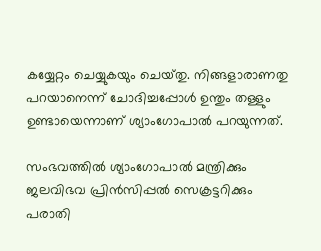കയ്യേറ്റം ചെയ്യുകയും ചെയ്‌തു. നിങ്ങളാരാണതു പറയാനെന്ന് ചോദിച്ചപ്പോൾ ഉന്തും തള്ളും ഉണ്ടായെന്നാണ് ശ്യാംഗോപാൽ പറയുന്നത്.

സംഭവത്തിൽ ശ്യാംഗോപാൽ മന്ത്രിക്കും ജലവിഭവ പ്രിൻസിപ്പൽ സെക്രട്ടറിക്കും പരാതി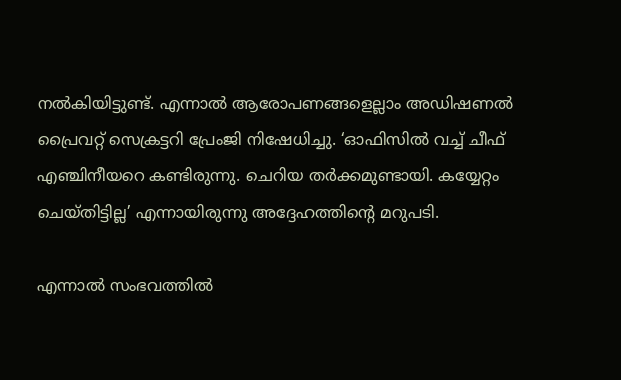നൽകിയിട്ടുണ്ട്. എന്നാൽ ആരോപണങ്ങളെല്ലാം അഡിഷണൽ പ്രൈവറ്റ് സെക്രട്ടറി പ്രേംജി നിഷേധിച്ചു. ‘ഓഫിസിൽ വച്ച് ചീഫ് എഞ്ചിനീയറെ കണ്ടിരുന്നു. ചെറിയ തർക്കമുണ്ടായി. കയ്യേറ്റം ചെയ്‌തിട്ടില്ല’ എന്നായിരുന്നു അദ്ദേഹത്തിന്റെ മറുപടി.

എന്നാൽ സംഭവത്തിൽ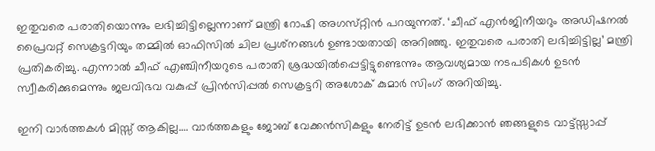ഇതുവരെ പരാതിയൊന്നും ലഭിച്ചിട്ടില്ലെന്നാണ് മന്ത്രി റോഷി അഗസ്‌റ്റിൻ പറയുന്നത്. ‘ചീഫ് എൻജിനീയറും അഡിഷനൽ പ്രൈവറ്റ് സെക്രട്ടറിയും തമ്മിൽ ഓഫിസിൽ ചില പ്രശ്‌നങ്ങൾ ഉണ്ടായതായി അറിഞ്ഞു. ഇതുവരെ പരാതി ലഭിച്ചിട്ടില്ല’ മന്ത്രി പ്രതികരിച്ചു. എന്നാൽ ചീഫ് എഞ്ചിനീയറുടെ പരാതി ശ്രദ്ധയിൽപ്പെട്ടിട്ടുണ്ടെന്നും ആവശ്യമായ നടപടികൾ ഉടൻ സ്വീകരിക്കുമെന്നും ജലവിഭവ വകുപ്പ് പ്രിൻസിപ്പൽ സെക്രട്ടറി അശോക് കുമാർ സിംഗ് അറിയിച്ചു.

ഇനി വാർത്തകൾ മിസ്സ്‌ ആകില്ല…. വാർത്തകളും ജോബ് വേക്കൻസികളും നേരിട്ട് ഉടൻ ലഭിക്കാൻ ഞങ്ങളുടെ വാട്ട്സ്സാപ്പ്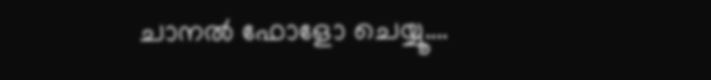ചാനൽ ഫോളോ ചെയ്യൂ….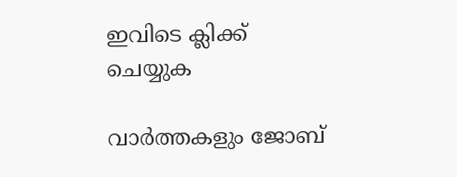ഇവിടെ ക്ലിക്ക് ചെയ്യുക

വാർത്തകളും ജോബ്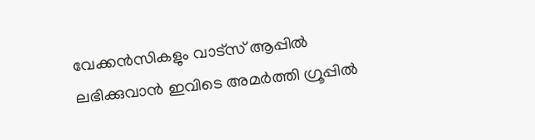വേക്കൻസികളും വാട്സ് ആപ്പിൽ ലഭിക്കുവാൻ ഇവിടെ അമർത്തി ഗ്രൂപ്പിൽ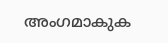അംഗമാകുക